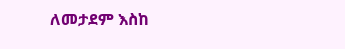ለመታደም እስከ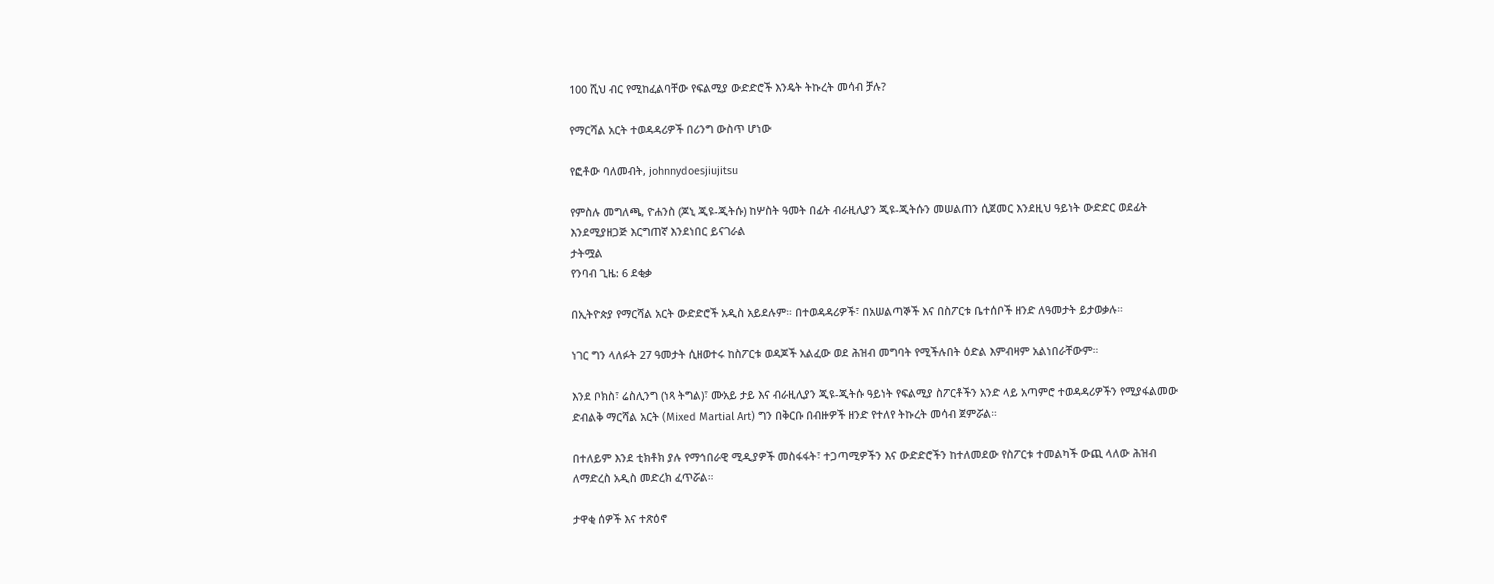100 ሺህ ብር የሚከፈልባቸው የፍልሚያ ውድድሮች እንዴት ትኩረት መሳብ ቻሉ?

የማርሻል አርት ተወዳዳሪዎች በሪንግ ውስጥ ሆነው

የፎቶው ባለመብት, johnnydoesjiujitsu

የምስሉ መግለጫ, ዮሐንስ (ጆኒ ጂዩ-ጂትሱ) ከሦስት ዓመት በፊት ብራዚሊያን ጂዩ-ጂትሱን መሠልጠን ሲጀመር እንደዚህ ዓይነት ውድድር ወደፊት እንደሚያዘጋጅ እርግጠኛ እንደነበር ይናገራል
ታትሟል
የንባብ ጊዜ: 6 ደቂቃ

በኢትዮጵያ የማርሻል አርት ውድድሮች አዲስ አይደሉም። በተወዳዳሪዎች፣ በአሠልጣኞች እና በስፖርቱ ቤተሰቦች ዘንድ ለዓመታት ይታወቃሉ።

ነገር ግን ላለፉት 27 ዓመታት ሲዘወተሩ ከስፖርቱ ወዳጆች አልፈው ወደ ሕዝብ መግባት የሚችሉበት ዕድል እምብዛም አልነበራቸውም።

እንደ ቦክስ፣ ሬስሊንግ (ነጻ ትግል)፣ ሙአይ ታይ እና ብራዚሊያን ጂዩ-ጂትሱ ዓይነት የፍልሚያ ስፖርቶችን አንድ ላይ አጣምሮ ተወዳዳሪዎችን የሚያፋልመው ድብልቅ ማርሻል አርት (Mixed Martial Art) ግን በቅርቡ በብዙዎች ዘንድ የተለየ ትኩረት መሳብ ጀምሯል።

በተለይም እንደ ቲክቶክ ያሉ የማኅበራዊ ሚዲያዎች መስፋፋት፣ ተጋጣሚዎችን እና ውድድሮችን ከተለመደው የስፖርቱ ተመልካች ውጪ ላለው ሕዝብ ለማድረስ አዲስ መድረክ ፈጥሯል።

ታዋቂ ሰዎች እና ተጽዕኖ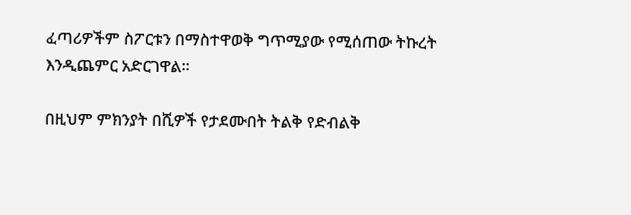ፈጣሪዎችም ስፖርቱን በማስተዋወቅ ግጥሚያው የሚሰጠው ትኩረት እንዲጨምር አድርገዋል።

በዚህም ምክንያት በሺዎች የታደሙበት ትልቅ የድብልቅ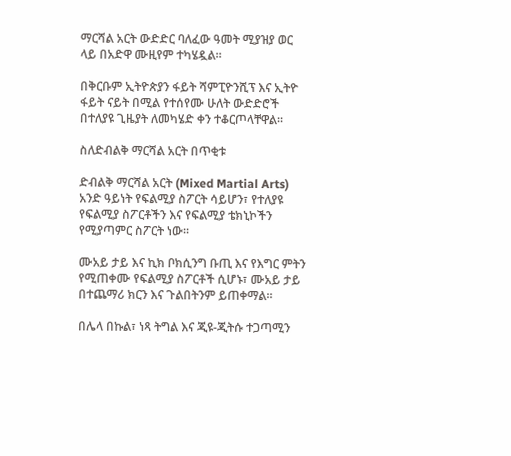ማርሻል አርት ውድድር ባለፈው ዓመት ሚያዝያ ወር ላይ በአድዋ ሙዚየም ተካሄዷል።

በቅርቡም ኢትዮጵያን ፋይት ሻምፒዮንሺፕ እና ኢትዮ ፋይት ናይት በሚል የተሰየሙ ሁለት ውድድሮች በተለያዩ ጊዜያት ለመካሄድ ቀን ተቆርጦላቸዋል።

ስለድብልቅ ማርሻል አርት በጥቂቱ

ድብልቅ ማርሻል አርት (Mixed Martial Arts) አንድ ዓይነት የፍልሚያ ስፖርት ሳይሆን፣ የተለያዩ የፍልሚያ ስፖርቶችን እና የፍልሚያ ቴክኒኮችን የሚያጣምር ስፖርት ነው።

ሙአይ ታይ እና ኪክ ቦክሲንግ ቡጢ እና የእግር ምትን የሚጠቀሙ የፍልሚያ ስፖርቶች ሲሆኑ፣ ሙአይ ታይ በተጨማሪ ክርን እና ጉልበትንም ይጠቀማል።

በሌላ በኩል፣ ነጻ ትግል እና ጂዩ-ጂትሱ ተጋጣሚን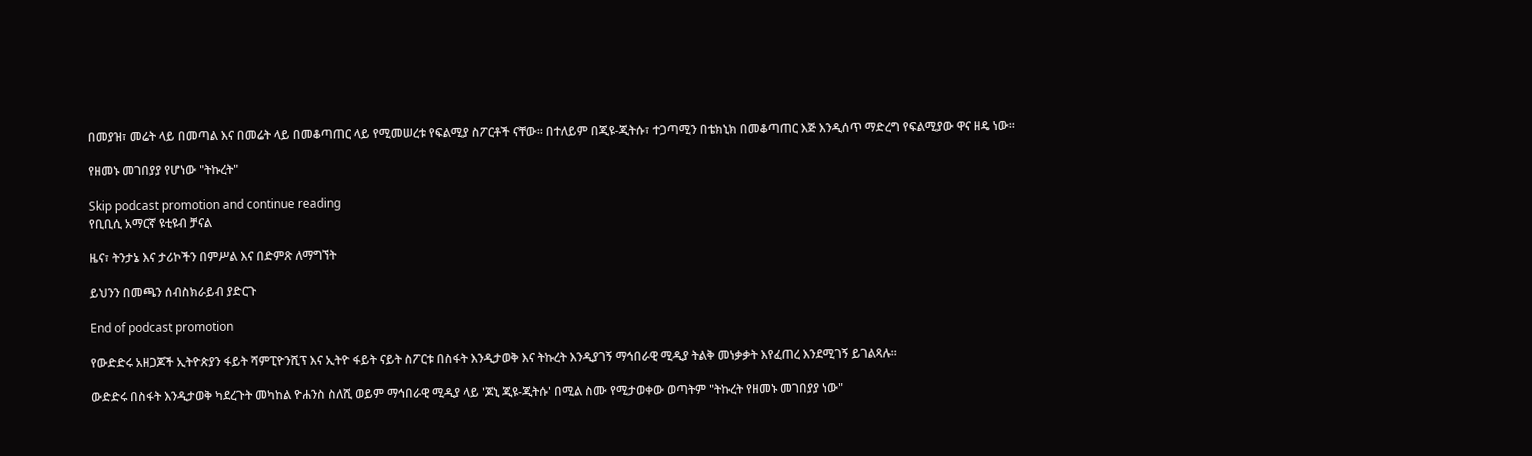በመያዝ፣ መሬት ላይ በመጣል እና በመሬት ላይ በመቆጣጠር ላይ የሚመሠረቱ የፍልሚያ ስፖርቶች ናቸው። በተለይም በጂዩ-ጂትሱ፣ ተጋጣሚን በቴክኒክ በመቆጣጠር እጅ እንዲሰጥ ማድረግ የፍልሚያው ዋና ዘዴ ነው።

የዘመኑ መገበያያ የሆነው "ትኩረት"

Skip podcast promotion and continue reading
የቢቢሲ አማርኛ ዩቲዩብ ቻናል

ዜና፣ ትንታኔ እና ታሪኮችን በምሥል እና በድምጽ ለማግኘት

ይህንን በመጫን ሰብስክራይብ ያድርጉ

End of podcast promotion

የውድድሩ አዘጋጆች ኢትዮጵያን ፋይት ሻምፒዮንሺፕ እና ኢትዮ ፋይት ናይት ስፖርቱ በስፋት እንዲታወቅ እና ትኩረት እንዲያገኝ ማኅበራዊ ሚዲያ ትልቅ መነቃቃት እየፈጠረ እንደሚገኝ ይገልጻሉ።

ውድድሩ በስፋት እንዲታወቅ ካደረጉት መካከል ዮሐንስ ስለሺ ወይም ማኅበራዊ ሚዲያ ላይ 'ጆኒ ጂዩ-ጂትሱ' በሚል ስሙ የሚታወቀው ወጣትም "ትኩረት የዘመኑ መገበያያ ነው"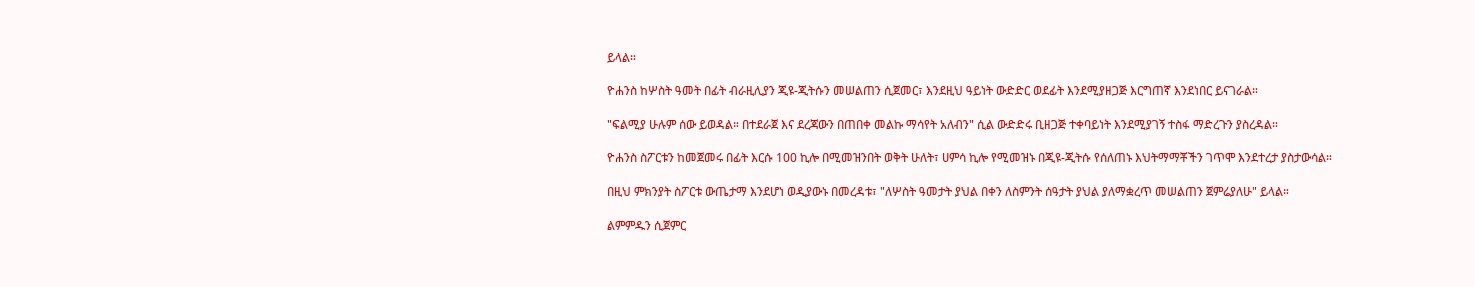ይላል።

ዮሐንስ ከሦስት ዓመት በፊት ብራዚሊያን ጂዩ-ጂትሱን መሠልጠን ሲጀመር፣ እንደዚህ ዓይነት ውድድር ወደፊት እንደሚያዘጋጅ እርግጠኛ እንደነበር ይናገራል።

"ፍልሚያ ሁሉም ሰው ይወዳል። በተደራጀ እና ደረጃውን በጠበቀ መልኩ ማሳየት አለብን" ሲል ውድድሩ ቢዘጋጅ ተቀባይነት እንደሚያገኝ ተስፋ ማድረጉን ያስረዳል።

ዮሐንስ ስፖርቱን ከመጀመሩ በፊት እርሱ 100 ኪሎ በሚመዝንበት ወቅት ሁለት፣ ሀምሳ ኪሎ የሚመዝኑ በጂዩ-ጂትሱ የሰለጠኑ እህትማማቾችን ገጥሞ እንደተረታ ያስታውሳል።

በዚህ ምክንያት ስፖርቱ ውጤታማ እንደሆነ ወዲያውኑ በመረዳቱ፣ "ለሦስት ዓመታት ያህል በቀን ለስምንት ሰዓታት ያህል ያለማቋረጥ መሠልጠን ጀምሬያለሁ" ይላል።

ልምምዱን ሲጀምር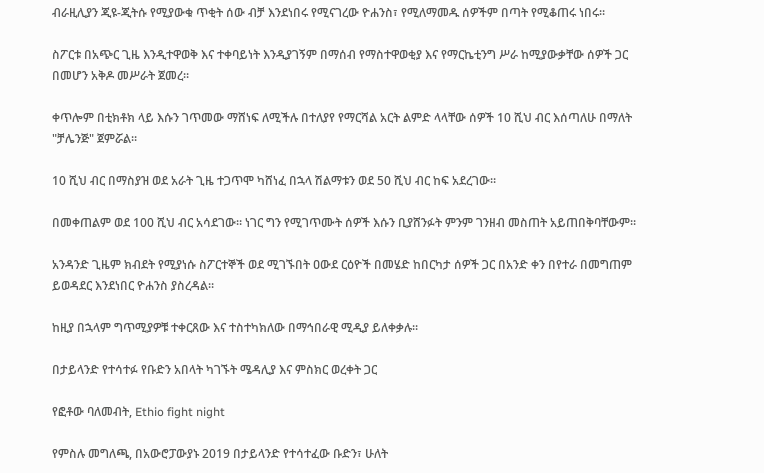ብራዚሊያን ጂዩ-ጂትሱ የሚያውቁ ጥቂት ሰው ብቻ እንደነበሩ የሚናገረው ዮሐንስ፣ የሚለማመዱ ሰዎችም በጣት የሚቆጠሩ ነበሩ።

ስፖርቱ በአጭር ጊዜ እንዲተዋወቅ እና ተቀባይነት እንዲያገኝም በማሰብ የማስተዋወቂያ እና የማርኬቲንግ ሥራ ከሚያውቃቸው ሰዎች ጋር በመሆን አቅዶ መሥራት ጀመረ።

ቀጥሎም በቲክቶክ ላይ እሱን ገጥመው ማሸነፍ ለሚችሉ በተለያየ የማርሻል አርት ልምድ ላላቸው ሰዎች 10 ሺህ ብር እሰጣለሁ በማለት "ቻሌንጅ" ጀምሯል።

10 ሺህ ብር በማስያዝ ወደ አራት ጊዜ ተጋጥሞ ካሸነፈ በኋላ ሽልማቱን ወደ 50 ሺህ ብር ከፍ አደረገው።

በመቀጠልም ወደ 100 ሺህ ብር አሳደገው። ነገር ግን የሚገጥሙት ሰዎች እሱን ቢያሸንፉት ምንም ገንዘብ መስጠት አይጠበቅባቸውም።

አንዳንድ ጊዜም ክብደት የሚያነሱ ስፖርተኞች ወደ ሚገኙበት ዐውደ ርዕዮች በመሄድ ከበርካታ ሰዎች ጋር በአንድ ቀን በየተራ በመግጠም ይወዳደር እንደነበር ዮሐንስ ያስረዳል።

ከዚያ በኋላም ግጥሚያዎቹ ተቀርጸው እና ተስተካክለው በማኅበራዊ ሚዲያ ይለቀቃሉ።

በታይላንድ የተሳተፉ የቡድን አበላት ካገኙት ሜዳሊያ እና ምስክር ወረቀት ጋር

የፎቶው ባለመብት, Ethio fight night

የምስሉ መግለጫ, በአውሮፓውያኑ 2019 በታይላንድ የተሳተፈው ቡድን፣ ሁለት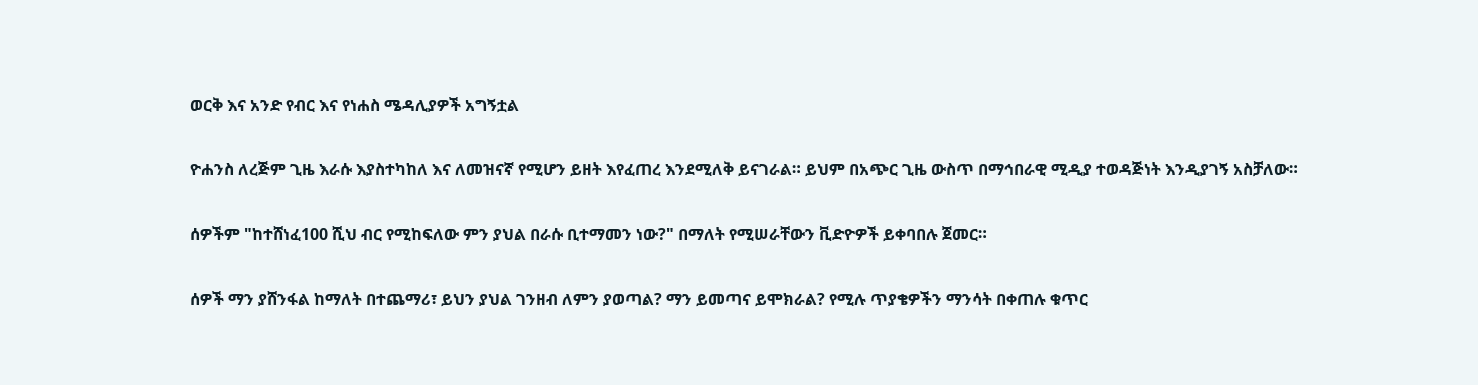ወርቅ እና አንድ የብር እና የነሐስ ሜዳሊያዎች አግኝቷል

ዮሐንስ ለረጅም ጊዜ እራሱ እያስተካከለ እና ለመዝናኛ የሚሆን ይዘት እየፈጠረ እንደሚለቅ ይናገራል። ይህም በአጭር ጊዜ ውስጥ በማኅበራዊ ሚዲያ ተወዳጅነት እንዲያገኝ አስቻለው።

ሰዎችም "ከተሸነፈ100 ሺህ ብር የሚከፍለው ምን ያህል በራሱ ቢተማመን ነው?" በማለት የሚሠራቸውን ቪድዮዎች ይቀባበሉ ጀመር።

ሰዎች ማን ያሸንፋል ከማለት በተጨማሪ፣ ይህን ያህል ገንዘብ ለምን ያወጣል? ማን ይመጣና ይሞክራል? የሚሉ ጥያቄዎችን ማንሳት በቀጠሉ ቁጥር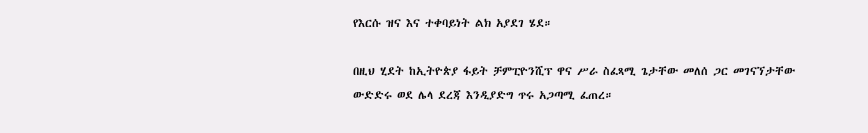የእርሱ ዝና እና ተቀባይነት ልክ አያደገ ሄደ።

በዚህ ሂደት ከኢትዮጵያ ፋይት ቻምፒዮንሺፕ ዋና ሥራ ስፈጻሚ ጌታቸው መለሰ ጋር መገናኘታቸው ውድድሩ ወደ ሌላ ደረጃ እንዲያድግ ጥሩ አጋጣሚ ፈጠረ።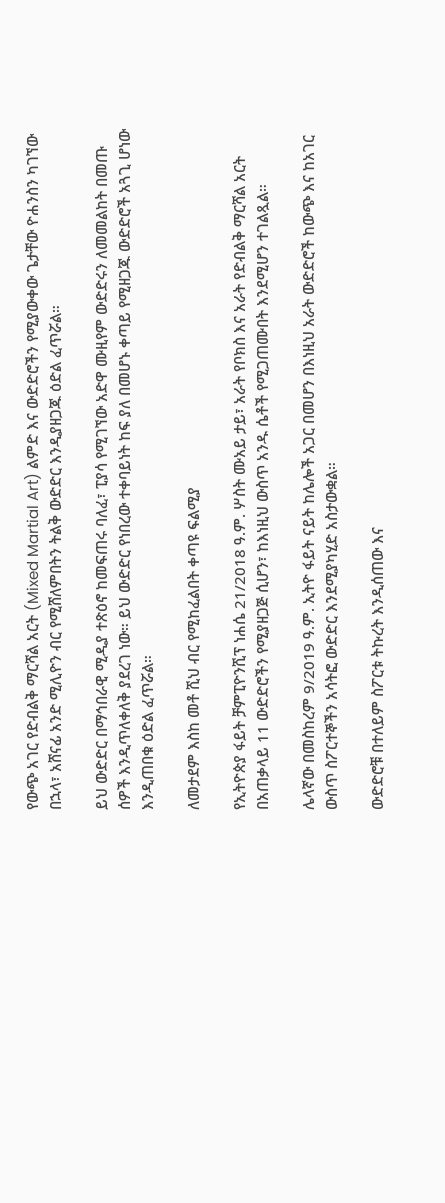የውጭ አገር የድብልቅ ማርሻል አርት (Mixed Martial Art) ልምድ እና ውድድሮችን የሚያውቀው ጌታቸው ዮሐንስን ካገኘው በኋላ፣ አሸናፊ አንድ ሚሊዮን ብር የሚሸለምበትን ትልቅ ውድድር እንዲያዘጋጁ ዕድል ፈጥሯል።

ይህ ውድድር በማኅበራዊ ሚዲያ ተጽዕኖ ከመፍጠሩ ባለፈ፣ ፒያሳ የሚገኘው አድዋ ሙዚየም ውድድሩን ለመመልከት በመጡ ሰዎች እንዲጥለቀለቅ ያደረገ ነው። ይህ ውድድር የነበረው ተቀባይነት ከፍ ያለ በመሆኑ ቀጣይ የሚዘጋጁ ውድድሮች አጓጊ ሆነው እንዲጠበቁ ዕድል ፈጥሯል።

ለመታደም እስከ መቶ ሺህ ብር የሚከፈልበት ቀጣዩ ፍልሚያ

የኢትዮጵያ ፋይት ቻምፒዮንሺፕ ነሐሴ 21/2018 ዓ.ም. ሦስት ሙአይ ታይ፣ አራት የቦክስ እና አራት የድብልቅ ማርሻል አርት በአጠቃላይ 11 ውድድሮችን የሚያዘጋጅ ሲሆን፣ ከእነዚህ ውስጥ አንዱ ሴቶች የሚጋጠሙበት እንደሚሆን ተገልጿል።

ሌላኛው በመስከረም 9/2019 ዓ.ም. ኢትዮ ፋይት ናይት ከሌሎች አጋር በመሆን በእነዚህ አራት ውድድሮች ከውጭ እና ከአገር ውስጥ ስፖርተኞችን አሳትፎ ውድድር እንደሚያካሂድ አስታውቋል።

ውድድሮቹ በተለይም ስፖርቱ ትኩረት እንዲሰጠው እና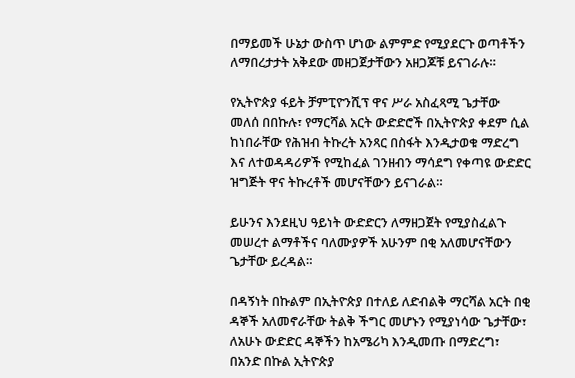በማይመች ሁኔታ ውስጥ ሆነው ልምምድ የሚያደርጉ ወጣቶችን ለማበረታታት አቅደው መዘጋጀታቸውን አዘጋጆቹ ይናገራሉ።

የኢትዮጵያ ፋይት ቻምፒዮንሺፕ ዋና ሥራ አስፈጻሚ ጌታቸው መለሰ በበኩሉ፣ የማርሻል አርት ውድድሮች በኢትዮጵያ ቀደም ሲል ከነበራቸው የሕዝብ ትኩረት አንጻር በስፋት እንዲታወቁ ማድረግ እና ለተወዳዳሪዎች የሚከፈል ገንዘብን ማሳደግ የቀጣዩ ውድድር ዝግጅት ዋና ትኩረቶች መሆናቸውን ይናገራል።

ይሁንና እንደዚህ ዓይነት ውድድርን ለማዘጋጀት የሚያስፈልጉ መሠረተ ልማቶችና ባለሙያዎች አሁንም በቂ አለመሆናቸውን ጌታቸው ይረዳል።

በዳኝነት በኩልም በኢትዮጵያ በተለይ ለድብልቅ ማርሻል አርት በቂ ዳኞች አለመኖራቸው ትልቅ ችግር መሆኑን የሚያነሳው ጌታቸው፣ ለአሁኑ ውድድር ዳኞችን ከአሜሪካ እንዲመጡ በማድረግ፣ በአንድ በኩል ኢትዮጵያ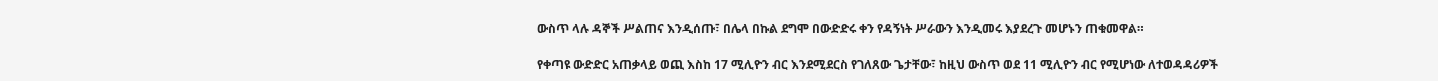ውስጥ ላሉ ዳኞች ሥልጠና እንዲሰጡ፣ በሌላ በኩል ደግሞ በውድድሩ ቀን የዳኝነት ሥራውን እንዲመሩ እያደረጉ መሆኑን ጠቁመዋል።

የቀጣዩ ውድድር አጠቃላይ ወጪ እስከ 17 ሚሊዮን ብር እንደሚደርስ የገለጸው ጌታቸው፣ ከዚህ ውስጥ ወደ 11 ሚሊዮን ብር የሚሆነው ለተወዳዳሪዎች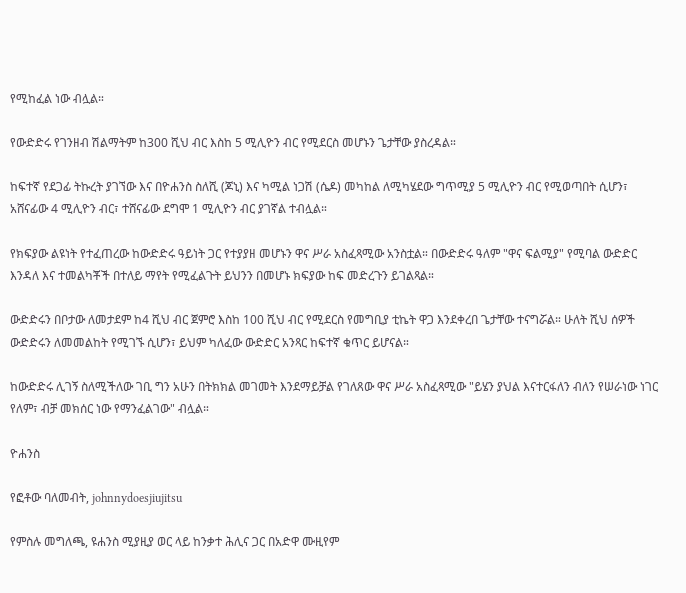የሚከፈል ነው ብሏል።

የውድድሩ የገንዘብ ሽልማትም ከ300 ሺህ ብር እስከ 5 ሚሊዮን ብር የሚደርስ መሆኑን ጌታቸው ያስረዳል።

ከፍተኛ የደጋፊ ትኩረት ያገኘው እና በዮሐንስ ስለሺ (ጆኒ) እና ካሚል ነጋሽ (ሴዶ) መካከል ለሚካሄደው ግጥሚያ 5 ሚሊዮን ብር የሚወጣበት ሲሆን፣ አሸናፊው 4 ሚሊዮን ብር፣ ተሸናፊው ደግሞ 1 ሚሊዮን ብር ያገኛል ተብሏል።

የክፍያው ልዩነት የተፈጠረው ከውድድሩ ዓይነት ጋር የተያያዘ መሆኑን ዋና ሥራ አስፈጻሚው አንስቷል። በውድድሩ ዓለም "ዋና ፍልሚያ" የሚባል ውድድር እንዳለ እና ተመልካቾች በተለይ ማየት የሚፈልጉት ይህንን በመሆኑ ክፍያው ከፍ መድረጉን ይገልጻል።

ውድድሩን በቦታው ለመታደም ከ4 ሺህ ብር ጀምሮ እስከ 100 ሺህ ብር የሚደርስ የመግቢያ ቲኬት ዋጋ እንደቀረበ ጌታቸው ተናግሯል። ሁለት ሺህ ሰዎች ውድድሩን ለመመልከት የሚገኙ ሲሆን፣ ይህም ካለፈው ውድድር አንጻር ከፍተኛ ቁጥር ይሆናል።

ከውድድሩ ሊገኝ ስለሚችለው ገቢ ግን አሁን በትክክል መገመት እንደማይቻል የገለጸው ዋና ሥራ አስፈጻሚው "ይሄን ያህል እናተርፋለን ብለን የሠራነው ነገር የለም፣ ብቻ መክሰር ነው የማንፈልገው" ብሏል።

ዮሐንስ

የፎቶው ባለመብት, johnnydoesjiujitsu

የምስሉ መግለጫ, ዩሐንስ ሚያዚያ ወር ላይ ከንቃተ ሕሊና ጋር በአድዋ ሙዚየም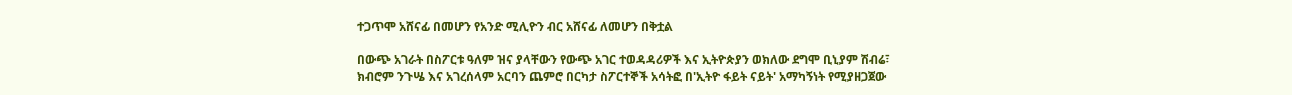ተጋጥሞ አሸናፊ በመሆን የአንድ ሚሊዮን ብር አሸናፊ ለመሆን በቅቷል

በውጭ አገራት በስፖርቱ ዓለም ዝና ያላቸውን የውጭ አገር ተወዳዳሪዎች እና ኢትዮጵያን ወክለው ደግሞ ቢኒያም ሽብሬ፣ ክብሮም ንጉሤ እና አገረሰላም አርባን ጨምሮ በርካታ ስፖርተኞች አሳትፎ በ'ኢትዮ ፋይት ናይት' አማካኝነት የሚያዘጋጀው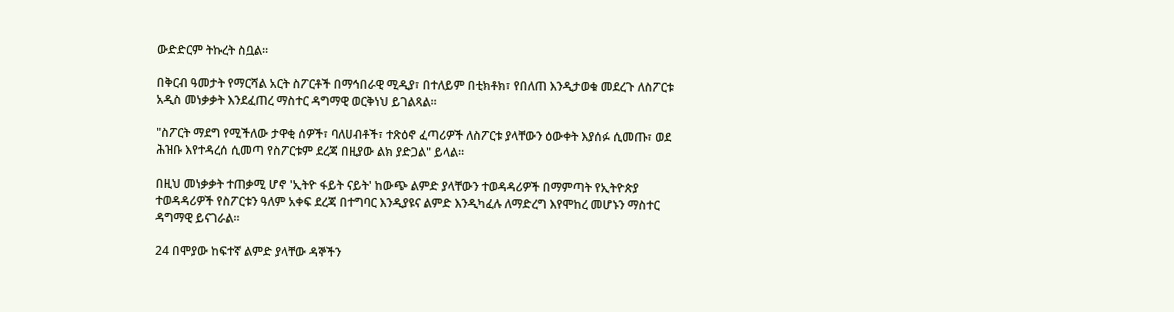ውድድርም ትኩረት ስቧል።

በቅርብ ዓመታት የማርሻል አርት ስፖርቶች በማኅበራዊ ሚዲያ፣ በተለይም በቲክቶክ፣ የበለጠ እንዲታወቁ መደረጉ ለስፖርቱ አዲስ መነቃቃት እንደፈጠረ ማስተር ዳግማዊ ወርቅነህ ይገልጻል።

"ስፖርት ማደግ የሚችለው ታዋቂ ሰዎች፣ ባለሀብቶች፣ ተጽዕኖ ፈጣሪዎች ለስፖርቱ ያላቸውን ዕውቀት እያሰፉ ሲመጡ፣ ወደ ሕዝቡ እየተዳረሰ ሲመጣ የስፖርቱም ደረጃ በዚያው ልክ ያድጋል" ይላል።

በዚህ መነቃቃት ተጠቃሚ ሆኖ 'ኢትዮ ፋይት ናይት' ከውጭ ልምድ ያላቸውን ተወዳዳሪዎች በማምጣት የኢትዮጵያ ተወዳዳሪዎች የስፖርቱን ዓለም አቀፍ ደረጃ በተግባር እንዲያዩና ልምድ እንዲካፈሉ ለማድረግ እየሞከረ መሆኑን ማስተር ዳግማዊ ይናገራል።

24 በሞያው ከፍተኛ ልምድ ያላቸው ዳኞችን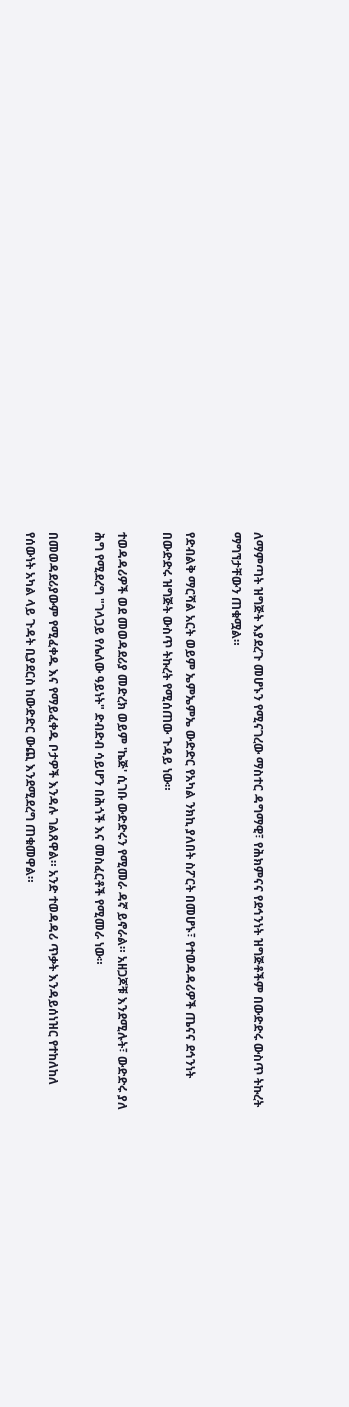ለማምጣት ዝግጅት እያደረጉ መሆኑን የሚናገረው ማስተር ዳግማዊ፣ የሕክምናና የደኅንነት ዝግጅቶችም በውድድሩ ውስጥ ትኩረት ማግኘታቸውን ጠቁሟል።

የድብልቅ ማርሻል አርት ወይም ኤምኤምኤ ውድድር የአካል ንክኪ ያለበት ስፖርት በመሆኑ፣ የተወዳዳሪዎች ጤናና ደኅንነት በውድድሩ ዝግጅት ውስጥ ትኩረት የሚሰጠው ጉዳይ ነው።

ተወዳዳሪዎች ወደ መወዳደሪያ መድረክ ወይም 'ኬጅ' ሲገቡ ውድድሩን የሚመራ ዳኛ ይኖራል። አዘጋጆቹ እንደሚሉት፣ ውድድሩ ያለ ሕግ የሚደረግ "ገላጋይ የሌለው ዓይነት" ድብድብ ሳይሆን በሕጎች እና መስፈርቶች የሚመራ ነው።

በመወዳደሪያውም የሚፈቀዱ እና የማይፈቀዱ ቦታዎች እንዳሉ ገልጸዋል። አንድ ተወዳዳሪ ጥቃት እንዳይሰነዝር የተከለከለ የሰውነት አካል ላይ ጉዳት ቢያደርስ ከውድድር ውጪ እንደሚደረግ ጠቁመዋል።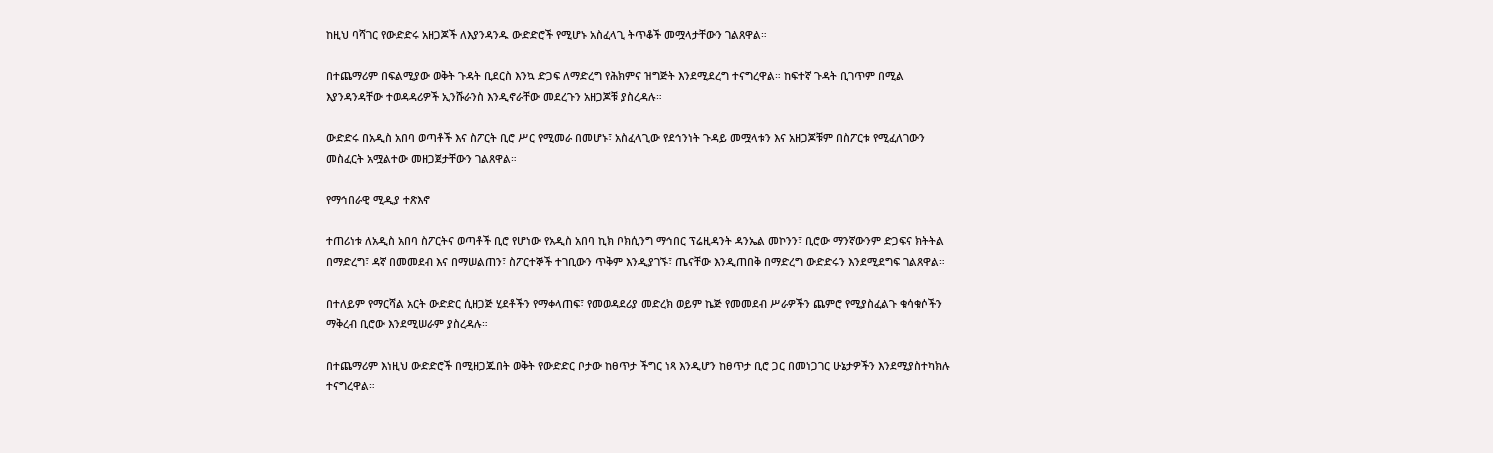ከዚህ ባሻገር የውድድሩ አዘጋጆች ለእያንዳንዱ ውድድሮች የሚሆኑ አስፈላጊ ትጥቆች መሟላታቸውን ገልጸዋል።

በተጨማሪም በፍልሚያው ወቅት ጉዳት ቢደርስ እንኳ ድጋፍ ለማድረግ የሕክምና ዝግጅት እንደሚደረግ ተናግረዋል። ከፍተኛ ጉዳት ቢገጥም በሚል እያንዳንዳቸው ተወዳዳሪዎች ኢንሹራንስ እንዲኖራቸው መደረጉን አዘጋጆቹ ያስረዳሉ።

ውድድሩ በአዲስ አበባ ወጣቶች እና ስፖርት ቢሮ ሥር የሚመራ በመሆኑ፣ አስፈላጊው የደኅንነት ጉዳይ መሟላቱን እና አዘጋጆቹም በስፖርቱ የሚፈለገውን መስፈርት አሟልተው መዘጋጀታቸውን ገልጸዋል።

የማኅበራዊ ሚዲያ ተጽእኖ

ተጠሪነቱ ለአዲስ አበባ ስፖርትና ወጣቶች ቢሮ የሆነው የአዲስ አበባ ኪክ ቦክሲንግ ማኅበር ፕሬዚዳንት ዳንኤል መኮንን፣ ቢሮው ማንኛውንም ድጋፍና ክትትል በማድረግ፣ ዳኛ በመመደብ እና በማሠልጠን፣ ስፖርተኞች ተገቢውን ጥቅም እንዲያገኙ፣ ጤናቸው እንዲጠበቅ በማድረግ ውድድሩን እንደሚደግፍ ገልጸዋል።

በተለይም የማርሻል አርት ውድድር ሲዘጋጅ ሂደቶችን የማቀላጠፍ፣ የመወዳደሪያ መድረክ ወይም ኬጅ የመመደብ ሥራዎችን ጨምሮ የሚያስፈልጉ ቁሳቁሶችን ማቅረብ ቢሮው እንደሚሠራም ያስረዳሉ።

በተጨማሪም እነዚህ ውድድሮች በሚዘጋጁበት ወቅት የውድድር ቦታው ከፀጥታ ችግር ነጻ እንዲሆን ከፀጥታ ቢሮ ጋር በመነጋገር ሁኔታዎችን እንደሚያስተካክሉ ተናግረዋል።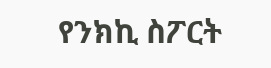የንክኪ ስፖርት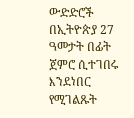ውድድሮች በኢትዮጵያ 27 ዓመታት በፊት ጀምሮ ሲተገበሩ እንደነበር የሚገልጹት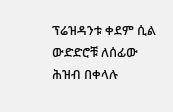ፕሬዝዳንቱ ቀደም ሲል ውድድሮቹ ለሰፊው ሕዝብ በቀላሉ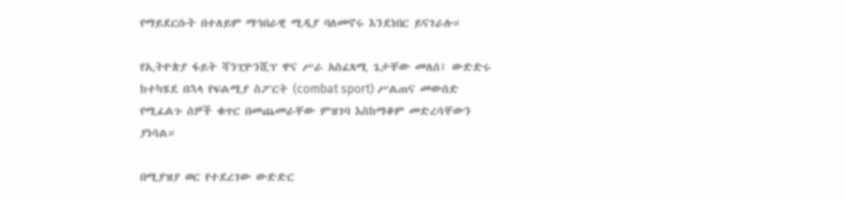የማይደርሱት በተለይም ማኅበራዊ ሚዲያ ባለመኖሩ እንደነበር ይናገራሉ።

የኢትዮጵያ ፋይት ሻንፒዮንሺፕ ዋና ሥራ አስፈጻሚ ጌታቸው መለሰ፤ ውድድሩ ከተካሄደ በኋላ የፍልሚያ ስፖርት (combat sport) ሥልጠና መውሰድ የሚፈልጉ ሰዎች ቁጥር በመጨመራቸው ምዝገባ እስከማቆም መድረሳቸውን ያነሳል።

በሚያዝያ ወር የተደረገው ውድድር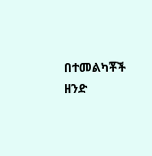በተመልካቾች ዘንድ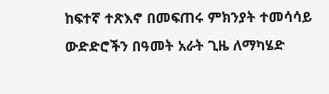ከፍተኛ ተጽእኖ በመፍጠሩ ምክንያት ተመሳሳይ ውድድሮችን በዓመት አራት ጊዜ ለማካሄድ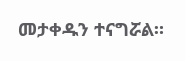መታቀዱን ተናግሯል።